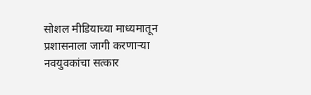सोशल मीडियाच्या माध्यमातून प्रशासनाला जागी करणाऱ्या नवयुवकांचा सत्कार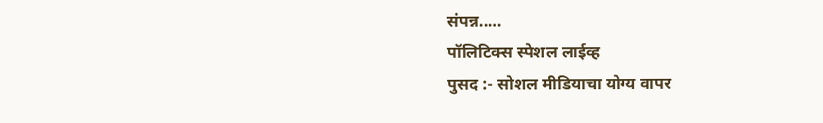संपन्न..…
पॉलिटिक्स स्पेशल लाईव्ह
पुसद :- सोशल मीडियाचा योग्य वापर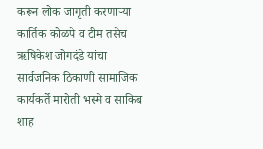करून लोक जागृती करणाऱ्या कार्तिक कोळपे व टीम तसेच ऋषिकेश जोगदंडे यांचा सार्वजनिक ठिकाणी सामाजिक कार्यकर्ते मारोती भस्मे व साकिब शाह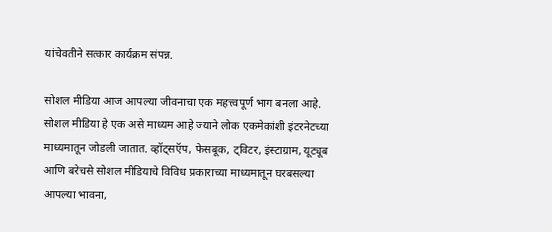यांचेवतीने सत्कार कार्यक्रम संपन्न.

सोशल मीडिया आज आपल्या जीवनाचा एक महत्त्वपूर्ण भाग बनला आहे. सोशल मीडिया हे एक असे माध्यम आहे ज्याने लोक एकमेकांशी इंटरनेटच्या माध्यमातून जोडली जातात. व्हॉट्सऍप, फेसबूक, ट्विटर, इंस्टाग्राम, यूट्यूब आणि बरेचसे सोशल मीडियाचे विविध प्रकाराच्या माध्यमातून घरबसल्या आपल्या भावना,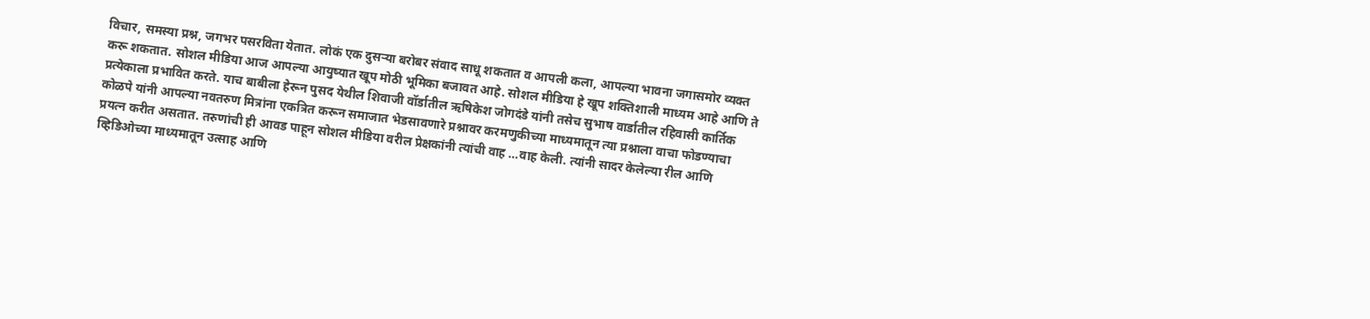विचार, समस्या प्रश्न, जगभर पसरविता येतात. लोकं एक दुसऱ्या बरोबर संवाद साधू शकतात व आपली कला, आपल्या भावना जगासमोर व्यक्त करू शकतात. सोशल मीडिया आज आपल्या आयुष्यात खूप मोठी भूमिका बजावत आहे. सोशल मीडिया हे खूप शक्तिशाली माध्यम आहे आणि ते प्रत्येकाला प्रभावित करते. याच बाबीला हेरून पुसद येथील शिवाजी वॉर्डातील ऋषिकेश जोगदंडे यांनी तसेच सुभाष वार्डातील रहिवासी कार्तिक कोळपे यांनी आपल्या नवतरुण मित्रांना एकत्रित करून समाजात भेडसावणारे प्रश्नावर करमणुकीच्या माध्यमातून त्या प्रश्नाला वाचा फोडण्याचा प्रयत्न करीत असतात. तरुणांची ही आवड पाहून सोशल मीडिया वरील प्रेक्षकांनी त्यांची वाह …वाह केली. त्यांनी सादर केलेल्या रील आणि व्हिडिओच्या माध्यमातून उत्साह आणि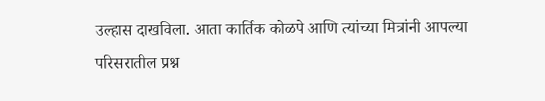उल्हास दाखविला. आता कार्तिक कोळपे आणि त्यांच्या मित्रांनी आपल्या परिसरातील प्रश्न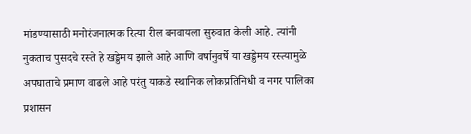मांडण्यासाठी मनोरंजनात्मक रित्या रील बनवायला सुरुवात केली आहे. त्यांनी नुकताच पुसदचे रस्ते हे खड्डेमय झाले आहे आणि वर्षानुवर्षे या खड्डेमय रस्त्यामुळे अपघाताचे प्रमाण वाढले आहे परंतु याकडे स्थानिक लोकप्रतिनिधी व नगर पालिका प्रशासन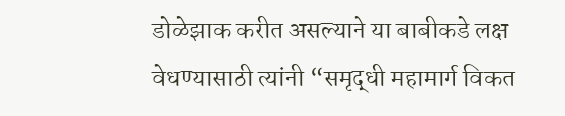डोळेझाक करीत असल्याने या बाबीकडे लक्ष वेधण्यासाठी त्यांनी “समृद्धी महामार्ग विकत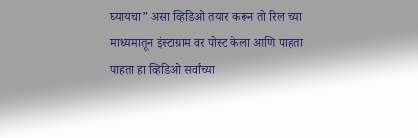घ्यायचा” असा व्हिडिओ तयार करून तो रिल च्या माध्यमातून इंस्टाग्राम वर पोस्ट केला आणि पाहता पाहता हा व्हिडिओ सर्वांच्या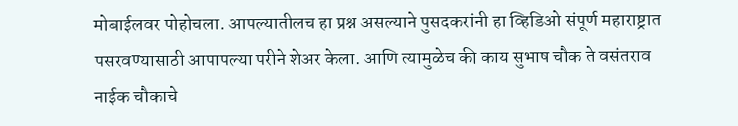मोबाईलवर पोहोचला. आपल्यातीलच हा प्रश्न असल्याने पुसदकरांनी हा व्हिडिओ संपूर्ण महाराष्ट्रात पसरवण्यासाठी आपापल्या परीने शेअर केला. आणि त्यामुळेच की काय सुभाष चौक ते वसंतराव नाईक चौकाचे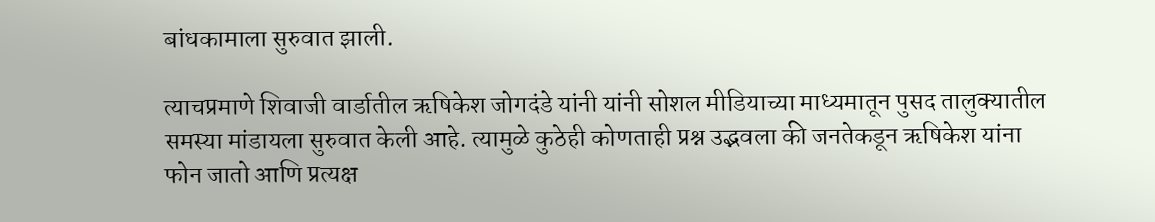बांधकामाला सुरुवात झाली.

त्याचप्रमाणे शिवाजी वार्डातील ऋषिकेश जोगदंडे यांनी यांनी सोशल मीडियाच्या माध्यमातून पुसद तालुक्यातील समस्या मांडायला सुरुवात केली आहे. त्यामुळे कुठेही कोणताही प्रश्न उद्भवला की जनतेकडून ऋषिकेश यांना फोन जातो आणि प्रत्यक्ष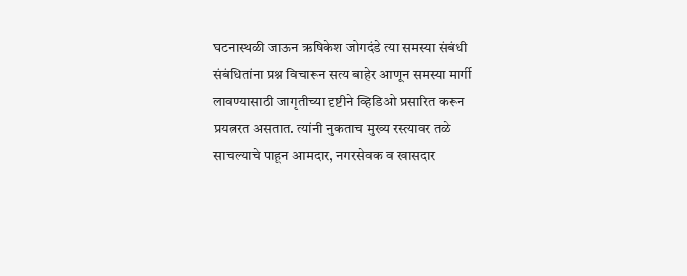घटनास्थळी जाऊन ऋषिकेश जोगदंडे त्या समस्या संबंधी संबंधितांना प्रश्न विचारून सत्य बाहेर आणून समस्या मार्गी लावण्यासाठी जागृतीच्या दृष्टीने व्हिडिओ प्रसारित करून प्रयत्नरत असतात. त्यांनी नुकताच मुख्य रस्त्यावर तळे साचल्याचे पाहून आमदार, नगरसेवक व खासदार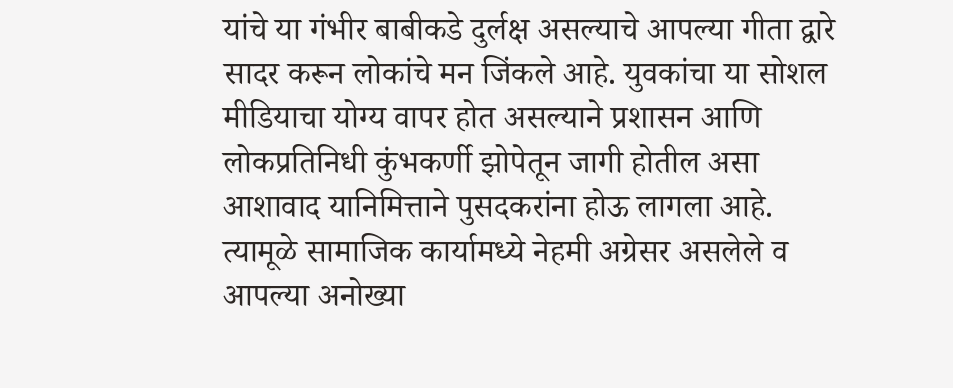यांचे या गंभीर बाबीकडे दुर्लक्ष असल्याचे आपल्या गीता द्वारे सादर करून लोकांचे मन जिंकले आहे. युवकांचा या सोशल मीडियाचा योग्य वापर होत असल्याने प्रशासन आणि लोकप्रतिनिधी कुंभकर्णी झोपेतून जागी होतील असा आशावाद यानिमित्ताने पुसदकरांना होऊ लागला आहे. त्यामूळे सामाजिक कार्यामध्ये नेहमी अग्रेसर असलेले व आपल्या अनोख्या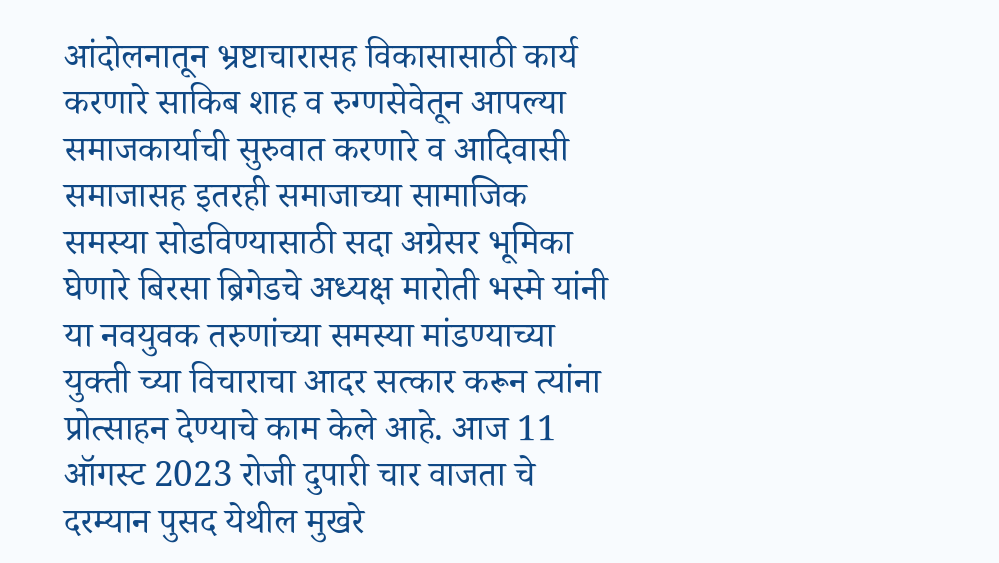आंदोलनातून भ्रष्टाचारासह विकासासाठी कार्य करणारे साकिब शाह व रुग्णसेवेतून आपल्या समाजकार्याची सुरुवात करणारे व आदिवासी समाजासह इतरही समाजाच्या सामाजिक समस्या सोडविण्यासाठी सदा अग्रेसर भूमिका घेणारे बिरसा ब्रिगेडचे अध्यक्ष मारोती भस्मे यांनी या नवयुवक तरुणांच्या समस्या मांडण्याच्या युक्ती च्या विचाराचा आदर सत्कार करून त्यांना प्रोत्साहन देण्याचे काम केले आहे. आज 11 ऑगस्ट 2023 रोजी दुपारी चार वाजता चे दरम्यान पुसद येथील मुखरे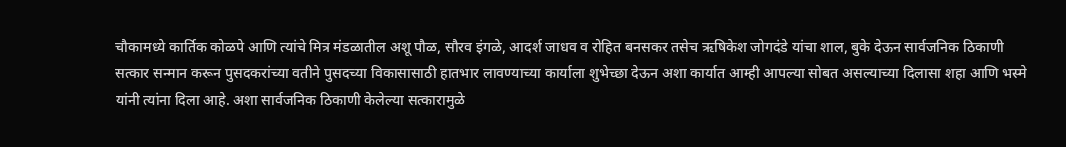चौकामध्ये कार्तिक कोळपे आणि त्यांचे मित्र मंडळातील अशू पौळ, सौरव इंगळे, आदर्श जाधव व रोहित बनसकर तसेच ऋषिकेश जोगदंडे यांचा शाल, बुके देऊन सार्वजनिक ठिकाणी सत्कार सन्मान करून पुसदकरांच्या वतीने पुसदच्या विकासासाठी हातभार लावण्याच्या कार्याला शुभेच्छा देऊन अशा कार्यात आम्ही आपल्या सोबत असल्याच्या दिलासा शहा आणि भस्मे यांनी त्यांना दिला आहे. अशा सार्वजनिक ठिकाणी केलेल्या सत्कारामुळे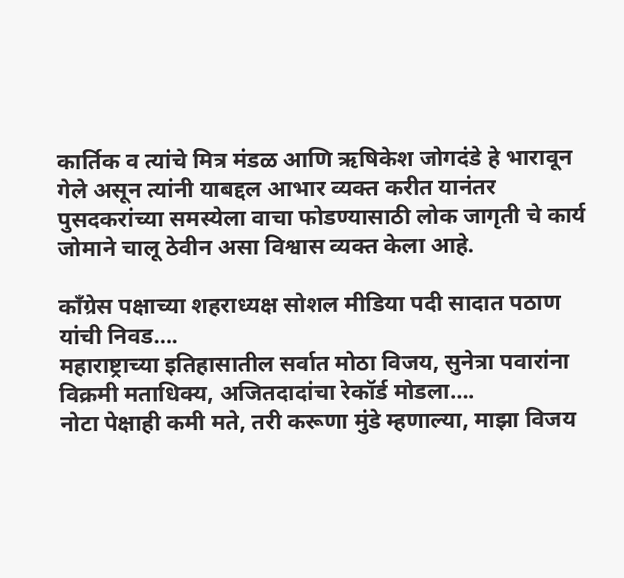कार्तिक व त्यांचे मित्र मंडळ आणि ऋषिकेश जोगदंडे हे भारावून गेले असून त्यांनी याबद्दल आभार व्यक्त करीत यानंतर पुसदकरांच्या समस्येला वाचा फोडण्यासाठी लोक जागृती चे कार्य जोमाने चालू ठेवीन असा विश्वास व्यक्त केला आहे.

काँग्रेस पक्षाच्या शहराध्यक्ष सोशल मीडिया पदी सादात पठाण यांची निवड….
महाराष्ट्राच्या इतिहासातील सर्वात मोठा विजय, सुनेत्रा पवारांना विक्रमी मताधिक्य, अजितदादांचा रेकॉर्ड मोडला….
नोटा पेक्षाही कमी मते, तरी करूणा मुंडे म्हणाल्या, माझा विजय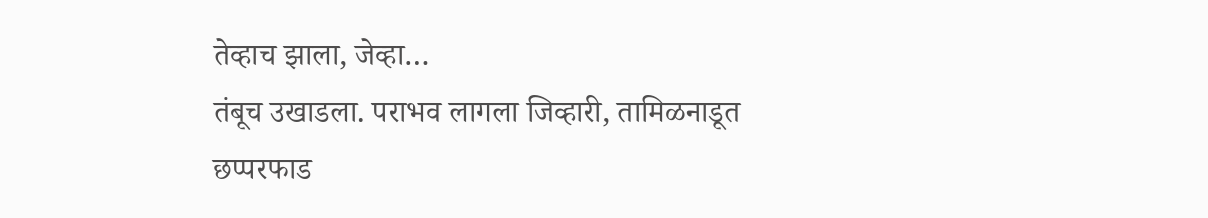तेव्हाच झाला, जेव्हा…
तंबूच उखाडला. पराभव लागला जिव्हारी, तामिळनाडूत छप्परफाड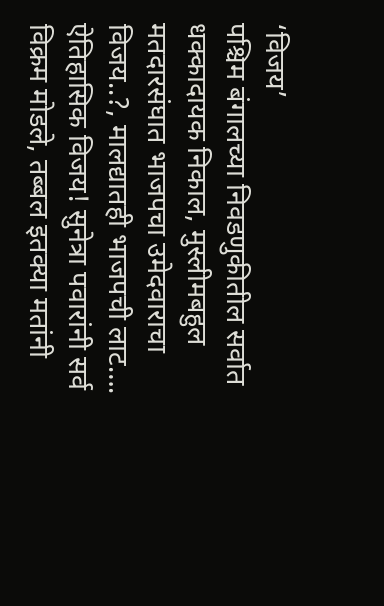‘विजय’
पश्चिम बंगालच्या निवडणुकीतील सर्वात धक्कादायक निकाल, मुस्लीमबहुल मतदारसंघात भाजपचा उमेदवाराचा विजय..?, मालद्यातही भाजपची लाट….
ऐतिहासिक विजय! सुनेत्रा पवारांनी सर्व विक्रम मोडले, तब्बल इतक्या मतांनी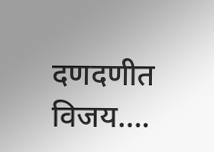दणदणीत विजय….